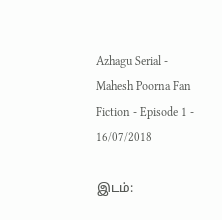Azhagu Serial - Mahesh Poorna Fan Fiction - Episode 1 - 16/07/2018

இடம்: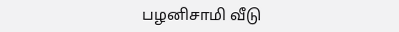பழனிசாமி வீடு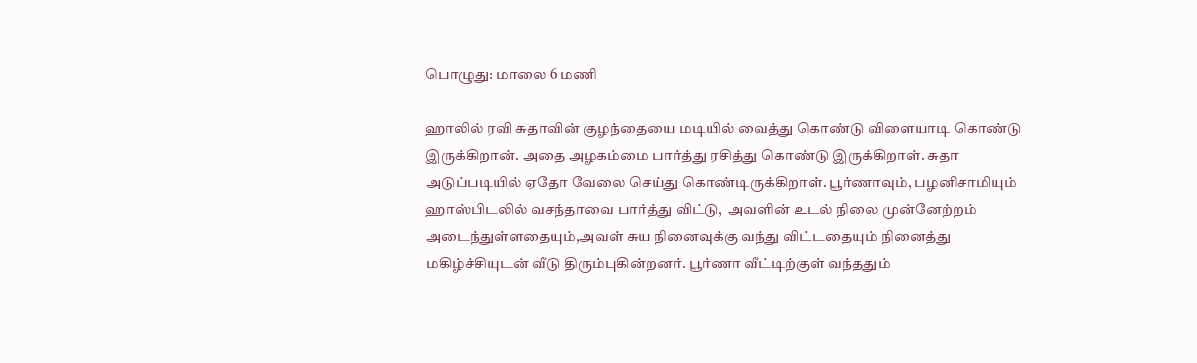பொழுது: மாலை 6 மணி

ஹாலில் ரவி சுதாவின் குழந்தையை மடியில் வைத்து கொண்டு விளையாடி கொண்டு இருக்கிறான். அதை அழகம்மை பார்த்து ரசித்து கொண்டு இருக்கிறாள். சுதா அடுப்படியில் ஏதோ வேலை செய்து கொண்டிருக்கிறாள். பூர்ணாவும், பழனிசாமியும் ஹாஸ்பிடலில் வசந்தாவை பார்த்து விட்டு,  அவளின் உடல் நிலை முன்னேற்றம் அடைந்துள்ளதையும்,அவள் சுய நினைவுக்கு வந்து விட்டதையும் நினைத்து மகிழ்ச்சியுடன் வீடு திரும்புகின்றனர். பூர்ணா வீட்டிற்குள் வந்ததும்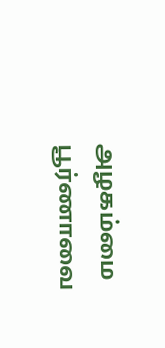அழகம்மை பூர்ணாவை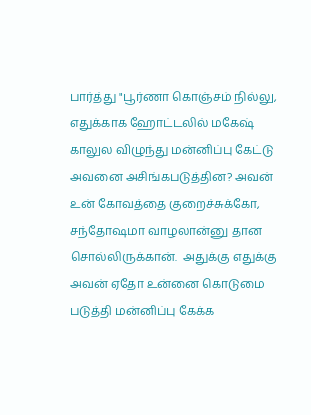பார்த்து "பூர்ணா கொஞ்சம் நில்லு,  எதுக்காக ஹோட்டலில் மகேஷ் காலுல விழுந்து மன்னிப்பு கேட்டு அவனை அசிங்கபடுத்தின? அவன் உன் கோவத்தை குறைச்சுக்கோ, சந்தோஷமா வாழலான்னு தான சொல்லிருக்கான்.  அதுக்கு எதுக்கு அவன் ஏதோ உன்னை கொடுமை படுத்தி மன்னிப்பு கேக்க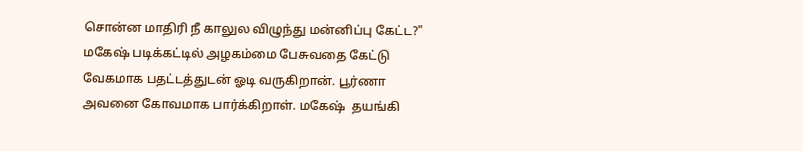சொன்ன மாதிரி நீ காலுல விழுந்து மன்னிப்பு கேட்ட?" மகேஷ் படிக்கட்டில் அழகம்மை பேசுவதை கேட்டு வேகமாக பதட்டத்துடன் ஓடி வருகிறான். பூர்ணா அவனை கோவமாக பார்க்கிறாள். மகேஷ்  தயங்கி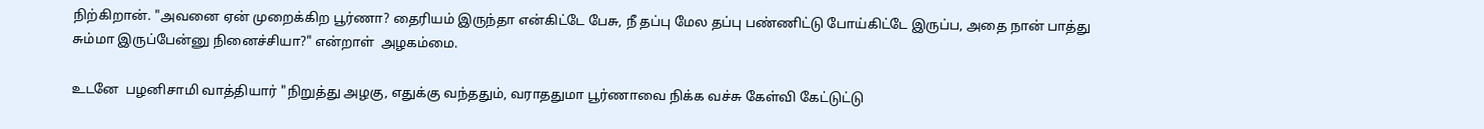நிற்கிறான். "அவனை ஏன் முறைக்கிற பூர்ணா? தைரியம் இருந்தா என்கிட்டே பேசு, நீ தப்பு மேல தப்பு பண்ணிட்டு போய்கிட்டே இருப்ப, அதை நான் பாத்து சும்மா இருப்பேன்னு நினைச்சியா?" என்றாள்  அழகம்மை.

உடனே  பழனிசாமி வாத்தியார் "நிறுத்து அழகு, எதுக்கு வந்ததும், வராததுமா பூர்ணாவை நிக்க வச்சு கேள்வி கேட்டுட்டு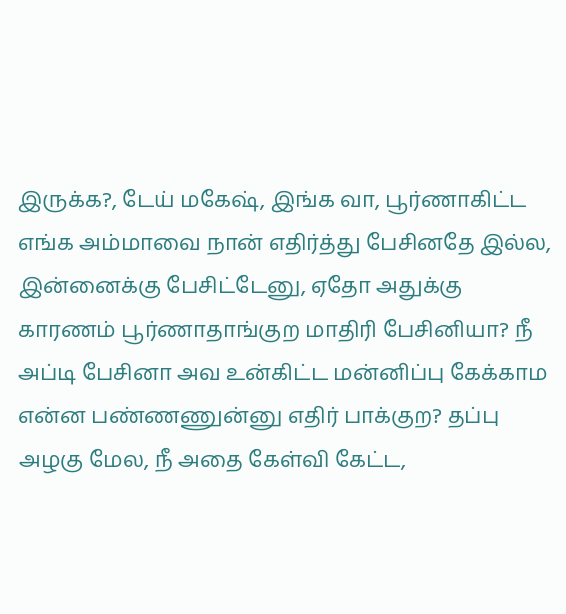இருக்க?, டேய் மகேஷ், இங்க வா, பூர்ணாகிட்ட எங்க அம்மாவை நான் எதிர்த்து பேசினதே இல்ல, இன்னைக்கு பேசிட்டேனு, ஏதோ அதுக்கு காரணம் பூர்ணாதாங்குற மாதிரி பேசினியா? நீ அப்டி பேசினா அவ உன்கிட்ட மன்னிப்பு கேக்காம என்ன பண்ணணுன்னு எதிர் பாக்குற? தப்பு அழகு மேல, நீ அதை கேள்வி கேட்ட,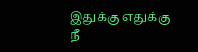இதுக்கு எதுக்கு நீ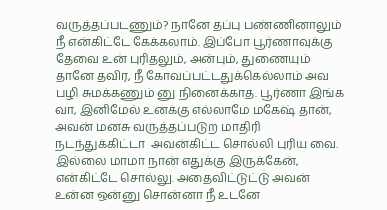வருத்தப்படணும்? நானே தப்பு பண்ணினாலும் நீ என்கிட்டே கேக்கலாம். இப்போ பூர்ணாவுக்கு தேவை உன் புரிதலும், அன்பும், துணையும் தானே தவிர, நீ கோவப்பட்டதுக்கெல்லாம் அவ பழி சுமக்கணும் னு நினைக்காத. பூர்ணா இங்க வா, இனிமேல் உனக்கு எல்லாமே மகேஷ் தான், அவன் மனசு வருத்தப்படுற மாதிரி நடந்துக்கிட்டா  அவன்கிட்ட சொல்லி புரிய வை. இல்லை மாமா நான் எதுக்கு இருக்கேன், என்கிட்டே சொல்லு. அதைவிட்டுட்டு அவன் உன்ன ஒன்னு சொன்னா நீ உடனே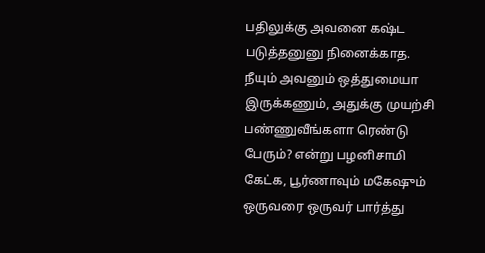பதிலுக்கு அவனை கஷ்ட படுத்தனுனு நினைக்காத. நீயும் அவனும் ஒத்துமையா இருக்கணும், அதுக்கு முயற்சி பண்ணுவீங்களா ரெண்டு பேரும்? என்று பழனிசாமி கேட்க, பூர்ணாவும் மகேஷும் ஒருவரை ஒருவர் பார்த்து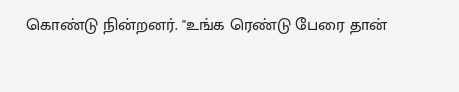கொண்டு நின்றனர். "உங்க ரெண்டு பேரை தான்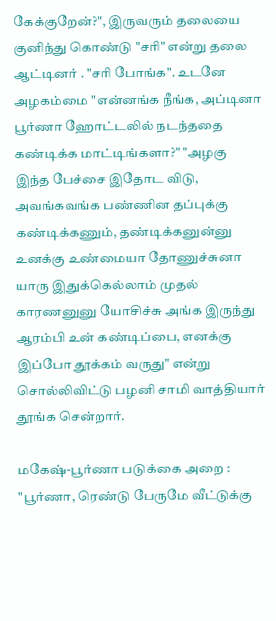கேக்குறேன்?", இருவரும் தலையை குனிந்து கொண்டு "சரி" என்று தலை ஆட்டினர் . "சரி போங்க". உடனே அழகம்மை "என்னங்க நீங்க, அப்டினா பூர்ணா ஹோட்டலில் நடந்ததை கண்டிக்க மாட்டிங்களா?" "அழகு இந்த பேச்சை இதோட விடு, அவங்கவங்க பண்ணின தப்புக்கு கண்டிக்கணும், தண்டிக்கனுன்னு உனக்கு உண்மையா தோணுச்சுனா யாரு இதுக்கெல்லாம் முதல் காரணனுனு யோசிச்சு அங்க இருந்து ஆரம்பி உன் கண்டிப்பை, எனக்கு இப்போ தூக்கம் வருது" என்று சொல்லிவிட்டு பழனி சாமி வாத்தியார் தூங்க சென்றார்.

மகேஷ்-பூர்ணா படுக்கை அறை : "பூர்ணா, ரெண்டு பேருமே வீட்டுக்கு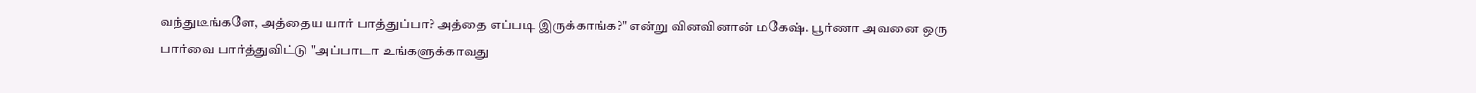வந்துடீங்களே, அத்தைய யார் பாத்துப்பா? அத்தை எப்படி இருக்காங்க?" என்று வினவினான் மகேஷ். பூர்ணா அவனை ஒரு பார்வை பார்த்துவிட்டு "அப்பாடா உங்களுக்காவது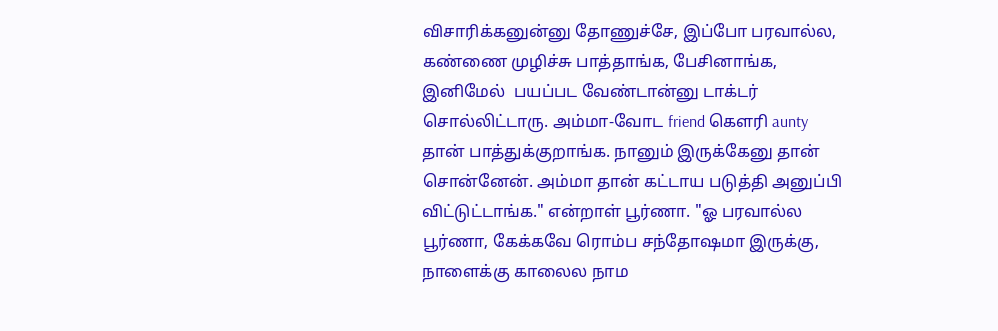விசாரிக்கனுன்னு தோணுச்சே, இப்போ பரவால்ல, கண்ணை முழிச்சு பாத்தாங்க, பேசினாங்க, இனிமேல்  பயப்பட வேண்டான்னு டாக்டர் சொல்லிட்டாரு. அம்மா-வோட friend கௌரி aunty தான் பாத்துக்குறாங்க. நானும் இருக்கேனு தான் சொன்னேன். அம்மா தான் கட்டாய படுத்தி அனுப்பி விட்டுட்டாங்க." என்றாள் பூர்ணா. "ஓ பரவால்ல பூர்ணா, கேக்கவே ரொம்ப சந்தோஷமா இருக்கு, நாளைக்கு காலைல நாம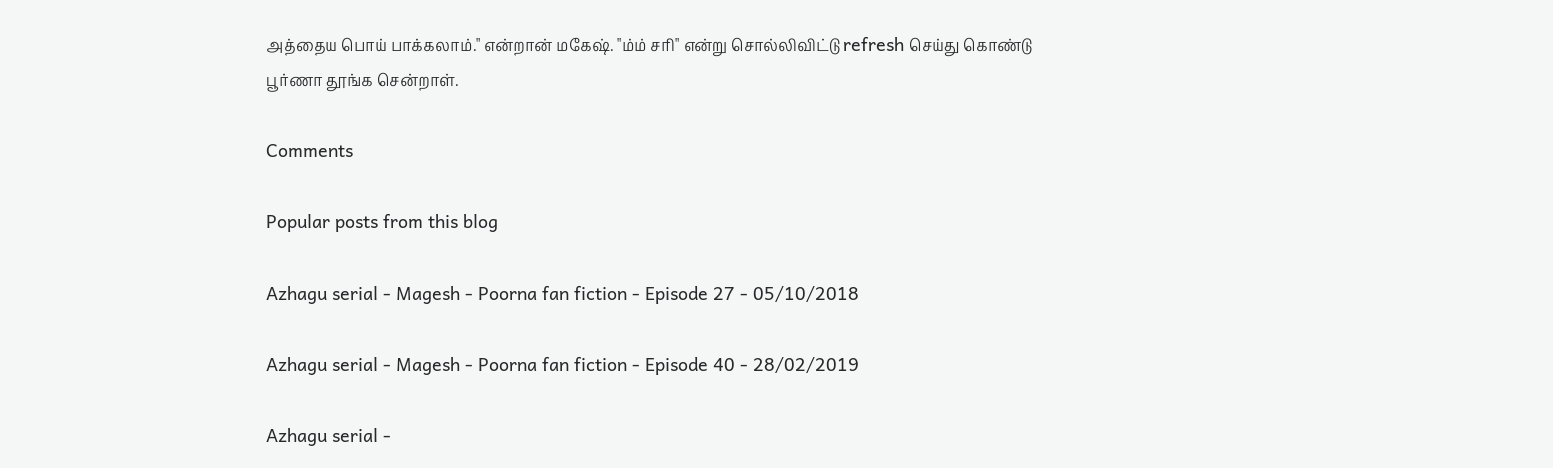அத்தைய பொய் பாக்கலாம்." என்றான் மகேஷ். "ம்ம் சரி" என்று சொல்லிவிட்டு refresh செய்து கொண்டு பூர்ணா தூங்க சென்றாள்.

Comments

Popular posts from this blog

Azhagu serial - Magesh - Poorna fan fiction - Episode 27 - 05/10/2018

Azhagu serial - Magesh - Poorna fan fiction - Episode 40 - 28/02/2019

Azhagu serial -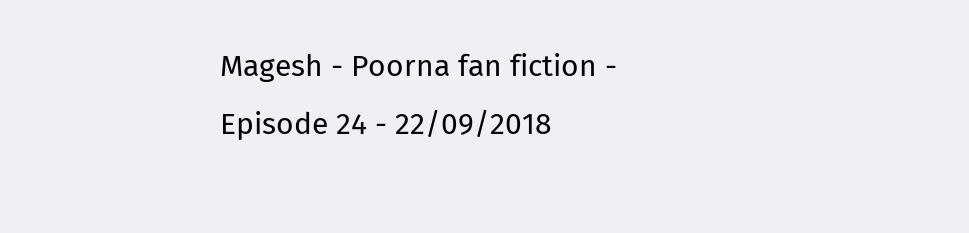Magesh - Poorna fan fiction - Episode 24 - 22/09/2018